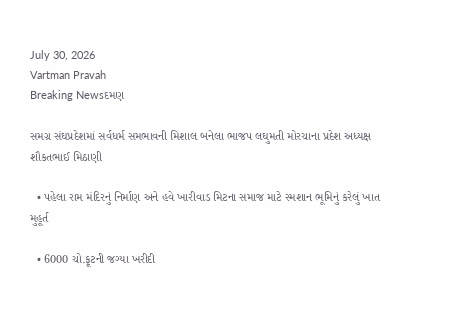July 30, 2026
Vartman Pravah
Breaking Newsદમણ

સમગ્ર સંઘપ્રદેશમાં સર્વધર્મ સમભાવની મિશાલ બનેલા ભાજપ લઘુમતી મોરચાના પ્રદેશ અધ્‍યક્ષ શૌકતભાઈ મિઠાણી

  • પહેલા રામ મંદિરનું નિર્માણ અને હવે ખારીવાડ મિટના સમાજ માટે સ્‍મશાન ભૂમિનું કરેલું ખાત મુહૂર્ત

  • 6000 ચો.ફૂટની જગ્‍યા ખરીદી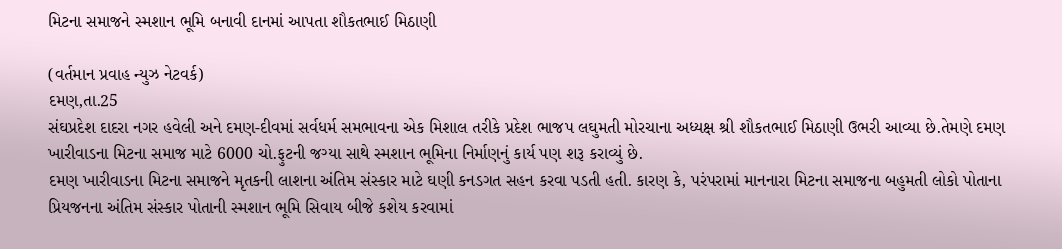મિટના સમાજને સ્‍મશાન ભૂમિ બનાવી દાનમાં આપતા શૌકતભાઈ મિઠાણી

(વર્તમાન પ્રવાહ ન્‍યુઝ નેટવર્ક)
દમણ,તા.25
સંઘપ્રદેશ દાદરા નગર હવેલી અને દમણ-દીવમાં સર્વધર્મ સમભાવના એક મિશાલ તરીકે પ્રદેશ ભાજપ લઘુમતી મોરચાના અધ્‍યક્ષ શ્રી શૌકતભાઈ મિઠાણી ઉભરી આવ્‍યા છે.તેમણે દમણ ખારીવાડના મિટના સમાજ માટે 6000 ચો.ફુટની જગ્‍યા સાથે સ્‍મશાન ભૂમિના નિર્માણનું કાર્ય પણ શરૂ કરાવ્‍યું છે.
દમણ ખારીવાડના મિટના સમાજને મૃતકની લાશના અંતિમ સંસ્‍કાર માટે ઘણી કનડગત સહન કરવા પડતી હતી. કારણ કે, પરંપરામાં માનનારા મિટના સમાજના બહુમતી લોકો પોતાના પ્રિયજનના અંતિમ સંસ્‍કાર પોતાની સ્‍મશાન ભૂમિ સિવાય બીજે કશેય કરવામાં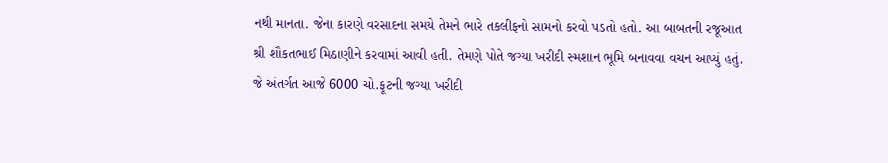નથી માનતા. જેના કારણે વરસાદના સમયે તેમને ભારે તકલીફનો સામનો કરવો પડતો હતો. આ બાબતની રજૂઆત શ્રી શૌકતભાઈ મિઠાણીને કરવામાં આવી હતી. તેમણે પોતે જગ્‍યા ખરીદી સ્‍મશાન ભૂમિ બનાવવા વચન આપ્‍યું હતું. જે અંતર્ગત આજે 6000 ચો.ફૂટની જગ્‍યા ખરીદી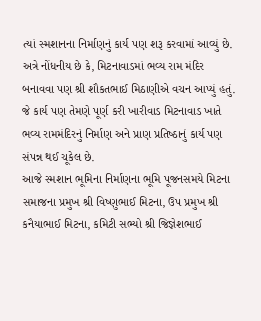ત્‍યાં સ્‍મશાનના નિર્માણનું કાર્ય પણ શરૂ કરવામાં આવ્‍યું છે.
અત્રે નોંધનીય છે કે, મિટનાવાડમાં ભવ્‍ય રામ મંદિર બનાવવા પણ શ્રી શૌકતભાઈ મિઠાણીએ વચન આપ્‍યું હતું. જે કાર્ય પણ તેમણે પૂર્ણ કરી ખારીવાડ મિટનાવાડ ખાતે ભવ્‍ય રામમંદિરનું નિર્માણ અને પ્રાણ પ્રતિષ્‍ઠાનું કાર્ય પણ સંપન્ન થઈ ચૂકેલ છે.
આજે સ્‍મશાન ભૂમિના નિર્માણના ભૂમિ પૂજનસમયે મિટના સમાજના પ્રમુખ શ્રી વિષ્‍ણુભાઈ મિટના, ઉપ પ્રમુખ શ્રી કનૈયાભાઈ મિટના, કમિટી સભ્‍યો શ્રી જિજ્ઞેશભાઈ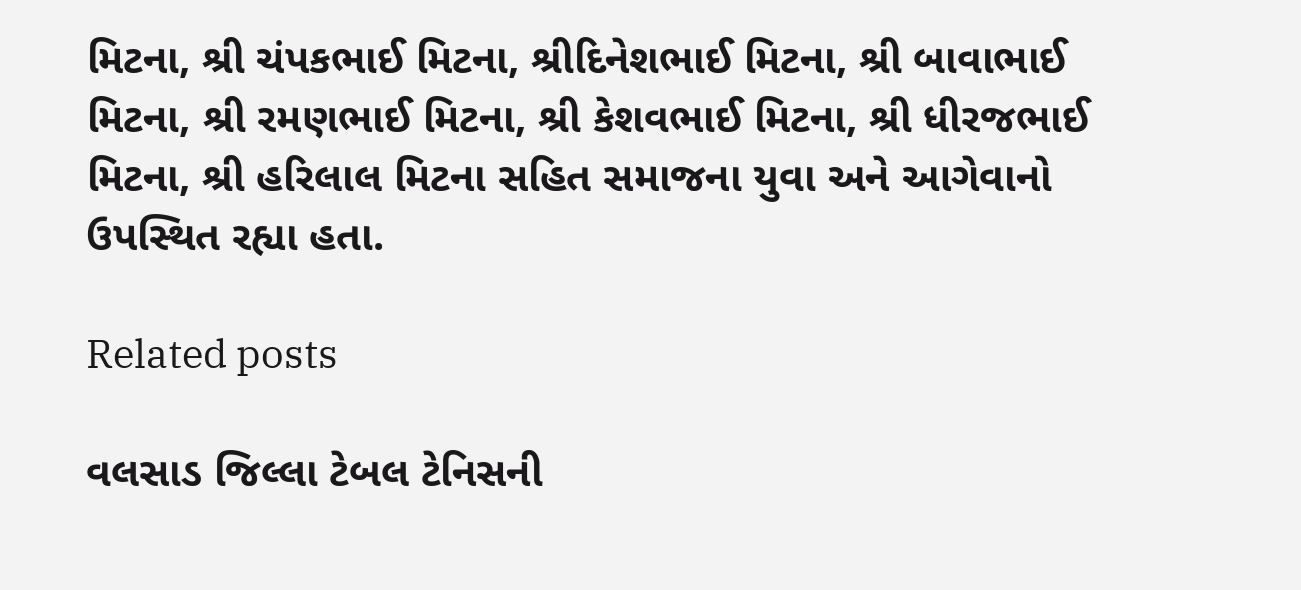મિટના, શ્રી ચંપકભાઈ મિટના, શ્રીદિનેશભાઈ મિટના, શ્રી બાવાભાઈ મિટના, શ્રી રમણભાઈ મિટના, શ્રી કેશવભાઈ મિટના, શ્રી ધીરજભાઈ મિટના, શ્રી હરિલાલ મિટના સહિત સમાજના યુવા અને આગેવાનો ઉપસ્‍થિત રહ્યા હતા.

Related posts

વલસાડ જિલ્લા ટેબલ ટેનિસની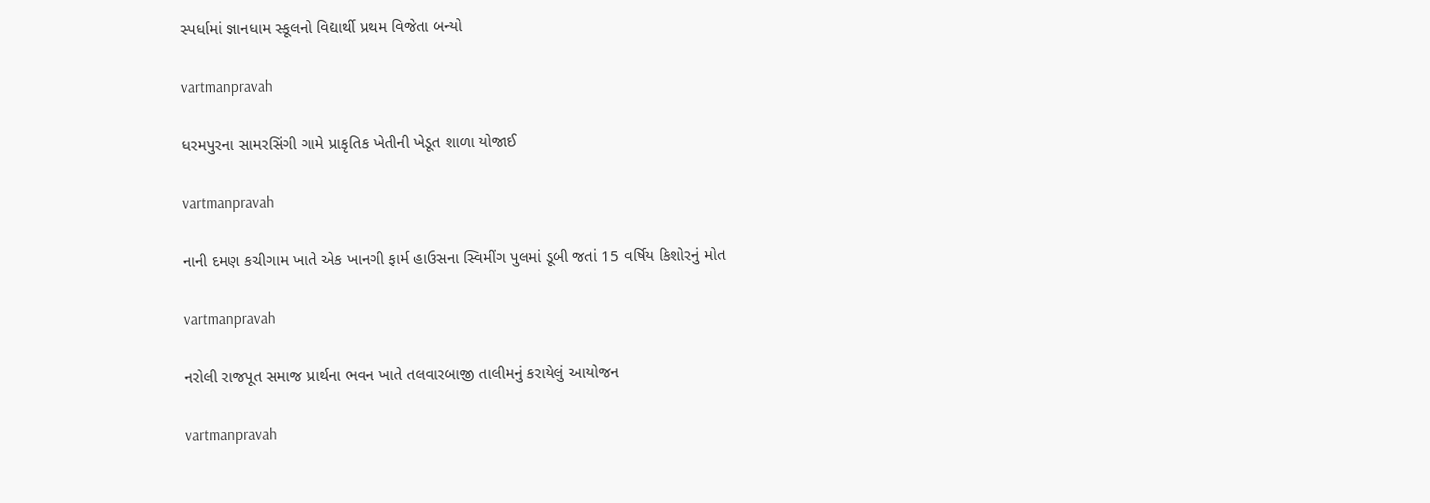સ્‍પર્ધામાં જ્ઞાનધામ સ્‍કૂલનો વિદ્યાર્થી પ્રથમ વિજેતા બન્‍યો

vartmanpravah

ધરમપુરના સામરસિંગી ગામે પ્રાકૃતિક ખેતીની ખેડૂત શાળા યોજાઈ

vartmanpravah

નાની દમણ કચીગામ ખાતે એક ખાનગી ફાર્મ હાઉસના સ્‍વિમીંગ પુલમાં ડૂબી જતાં 15 વર્ષિય કિશોરનું મોત

vartmanpravah

નરોલી રાજપૂત સમાજ પ્રાર્થના ભવન ખાતે તલવારબાજી તાલીમનું કરાયેલું આયોજન

vartmanpravah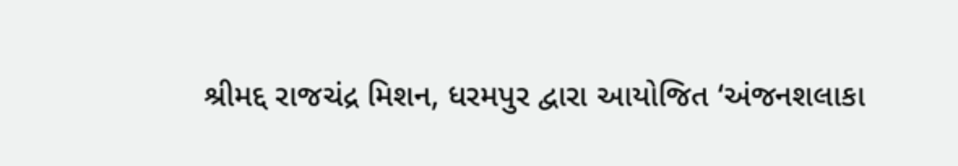શ્રીમદ્દ રાજચંદ્ર મિશન, ધરમપુર દ્વારા આયોજિત ‘અંજનશલાકા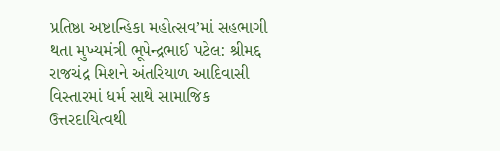પ્રતિષ્ઠા અષ્ટાન્હિકા મહોત્સવ’માં સહભાગી થતા મુખ્યમંત્રી ભૂપેન્દ્રભાઈ પટેલ: શ્રીમદ્દ રાજચંદ્ર મિશને અંતરિયાળ આદિવાસી વિસ્તારમાં ધર્મ સાથે સામાજિક ઉત્તરદાયિત્વથી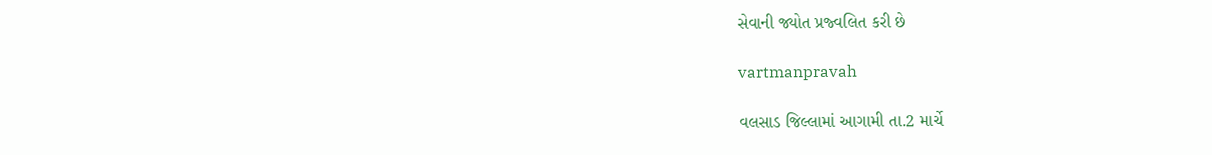સેવાની જ્યોત પ્રજ્વલિત કરી છે

vartmanpravah

વલસાડ જિલ્લામાં આગામી તા.2 માર્ચે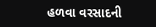હળવા વરસાદની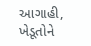આગાહી, ખેડૂતોને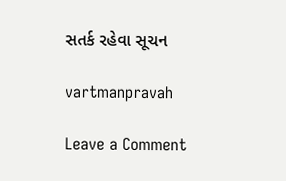સતર્ક રહેવા સૂચન

vartmanpravah

Leave a Comment